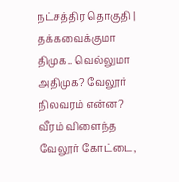நட்சத்திர தொகுதி | தக்கவைக்குமா திமுக.. வெல்லுமா அதிமுக? வேலூர் நிலவரம் என்ன?
வீரம் விளைந்த வேலூர் கோட்டை,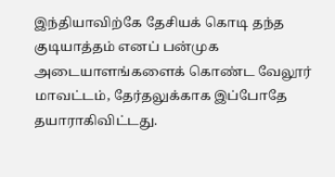இந்தியாவிற்கே தேசியக் கொடி தந்த குடியாத்தம் எனப் பன்முக அடையாளங்களைக் கொண்ட வேலூர் மாவட்டம், தேர்தலுக்காக இப்போதே தயாராகிவிட்டது.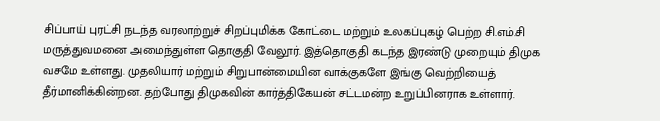சிப்பாய் புரட்சி நடந்த வரலாற்றுச் சிறப்புமிக்க கோட்டை மற்றும் உலகப்புகழ் பெற்ற சி.எம்.சி மருத்துவமனை அமைந்துள்ள தொகுதி வேலூர். இத்தொகுதி கடந்த இரண்டு முறையும் திமுக வசமே உள்ளது. முதலியார் மற்றும் சிறுபான்மையின வாக்குகளே இங்கு வெற்றியைத் தீர்மானிக்கின்றன. தற்போது திமுகவின் கார்த்திகேயன் சட்டமன்ற உறுப்பினராக உள்ளார்.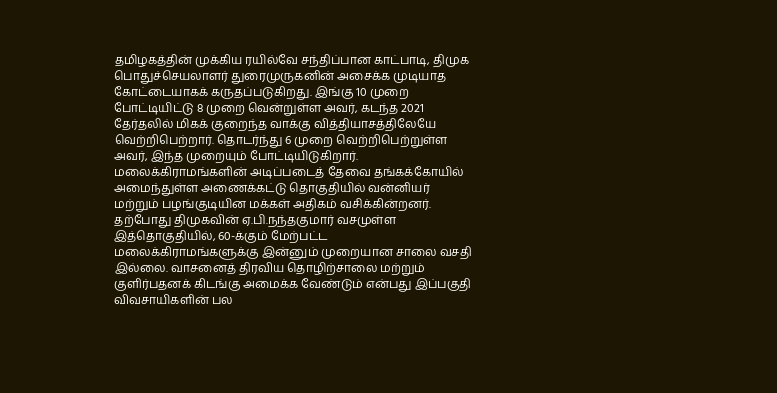தமிழகத்தின் முக்கிய ரயில்வே சந்திப்பான காட்பாடி, திமுக பொதுச்செயலாளர் துரைமுருகனின் அசைக்க முடியாத கோட்டையாகக் கருதப்படுகிறது. இங்கு 10 முறை போட்டியிட்டு 8 முறை வென்றுள்ள அவர், கடந்த 2021 தேர்தலில் மிகக் குறைந்த வாக்கு வித்தியாசத்திலேயே வெற்றிபெற்றார். தொடர்ந்து 6 முறை வெற்றிபெற்றுள்ள அவர், இந்த முறையும் போட்டியிடுகிறார். மலைக்கிராமங்களின் அடிப்படைத் தேவை தங்கக்கோயில் அமைந்துள்ள அணைக்கட்டு தொகுதியில் வன்னியர் மற்றும் பழங்குடியின மக்கள் அதிகம் வசிக்கின்றனர்.
தற்போது திமுகவின் ஏ.பி.நந்தகுமார் வசமுள்ள இத்தொகுதியில், 60-க்கும் மேற்பட்ட மலைக்கிராமங்களுக்கு இன்னும் முறையான சாலை வசதி இல்லை. வாசனைத் திரவிய தொழிற்சாலை மற்றும் குளிர்பதனக் கிடங்கு அமைக்க வேண்டும் என்பது இப்பகுதி விவசாயிகளின் பல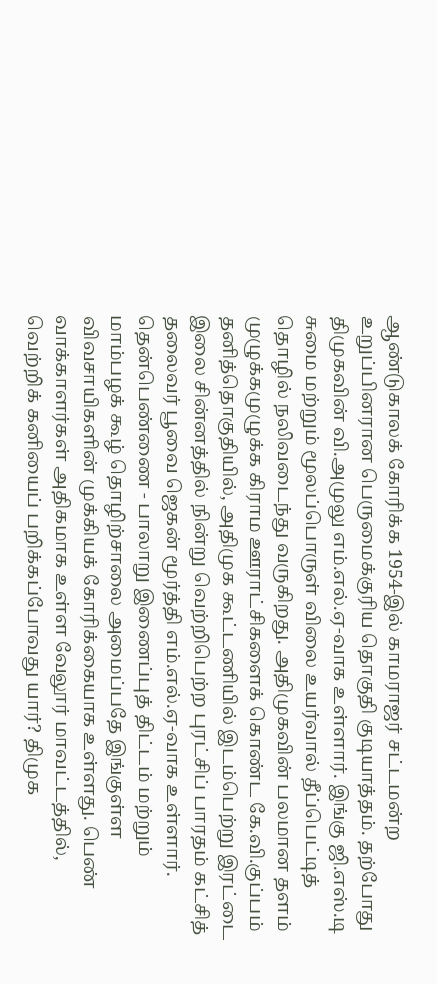ஆண்டுகாலக் கோரிக்க 1954-இல் காமராஜர் சட்டமன்ற உறுப்பினரான பெருமைக்குரிய தொகுதி குடியாத்தம். தற்போது திமுகவின் வி.அமுலு எம்.எல்.ஏ-வாக உள்ளார். இங்கு ஜி.எஸ்.டி சுமை மற்றும் மூலப்பொருள் விலை உயர்வால் தீப்பெட்டித் தொழில் நலிவடைந்து வருகிறது. அதிமுகவின் பலமான தளம் முழுக்கமுழுக்க கிராம ஊராட்சிகளைக் கொண்ட கே.வி.குப்பம் தனித்தொகுதியில், அதிமுக கூட்டணியில் இடம்பெற்று இரட்டை இலை சின்னத்தில் நின்று வெற்றிபெற்ற புரட்சிப் பாரதம் கட்சித் தலைவர் பூவை ஜெகன் மூர்த்தி எம்.எல்.ஏ-வாக உள்ளார். தென்பெண்ணை - பாலாறு இணைப்புத் திட்டம் மற்றும் மாம்பழக் கூழ் தொழிற்சாலை அமைப்பதே இங்குள்ள விவசாயிகளின் முக்கியக் கோரிக்கையாக உள்ளது. பெண் வாக்காளர்கள் அதிகமாக உள்ள வேலூர் மாவட்டத்தில், வெற்றிக் கனியைப் பறிக்கப்போவது யார்? திமுக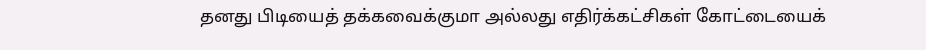தனது பிடியைத் தக்கவைக்குமா அல்லது எதிர்க்கட்சிகள் கோட்டையைக்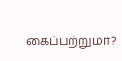கைப்பற்றுமா?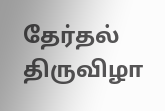தேர்தல் திருவிழா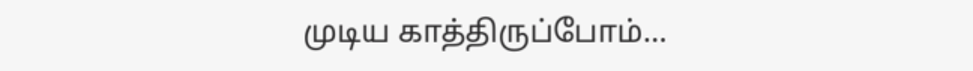முடிய காத்திருப்போம்...